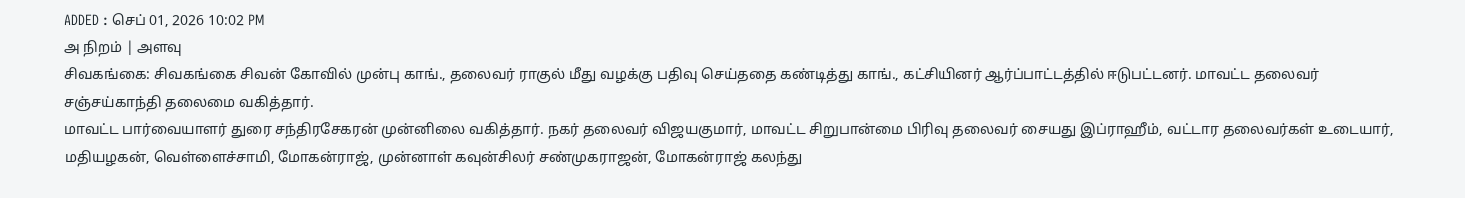ADDED : செப் 01, 2026 10:02 PM
அ நிறம் | அளவு
சிவகங்கை: சிவகங்கை சிவன் கோவில் முன்பு காங்., தலைவர் ராகுல் மீது வழக்கு பதிவு செய்ததை கண்டித்து காங்., கட்சியினர் ஆர்ப்பாட்டத்தில் ஈடுபட்டனர். மாவட்ட தலைவர் சஞ்சய்காந்தி தலைமை வகித்தார்.
மாவட்ட பார்வையாளர் துரை சந்திரசேகரன் முன்னிலை வகித்தார். நகர் தலைவர் விஜயகுமார், மாவட்ட சிறுபான்மை பிரிவு தலைவர் சையது இப்ராஹீம், வட்டார தலைவர்கள் உடையார், மதியழகன், வெள்ளைச்சாமி, மோகன்ராஜ், முன்னாள் கவுன்சிலர் சண்முகராஜன், மோகன்ராஜ் கலந்து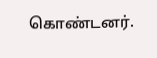கொண்டனர்.